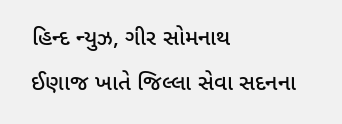હિન્દ ન્યુઝ, ગીર સોમનાથ
ઈણાજ ખાતે જિલ્લા સેવા સદનના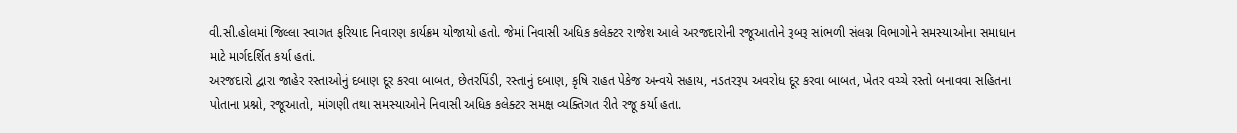વી.સી.હોલમાં જિલ્લા સ્વાગત ફરિયાદ નિવારણ કાર્યક્રમ યોજાયો હતો. જેમાં નિવાસી અધિક કલેક્ટર રાજેશ આલે અરજદારોની રજૂઆતોને રૂબરૂ સાંભળી સંલગ્ન વિભાગોને સમસ્યાઓના સમાધાન માટે માર્ગદર્શિત કર્યા હતાં.
અરજદારો દ્વારા જાહેર રસ્તાઓનું દબાણ દૂર કરવા બાબત, છેતરપિંડી, રસ્તાનું દબાણ, કૃષિ રાહત પેકેજ અન્વયે સહાય, નડતરરૂપ અવરોધ દૂર કરવા બાબત, ખેતર વચ્ચે રસ્તો બનાવવા સહિતના પોતાના પ્રશ્નો, રજૂઆતો, માંગણી તથા સમસ્યાઓને નિવાસી અધિક કલેક્ટર સમક્ષ વ્યક્તિગત રીતે રજૂ કર્યા હતા.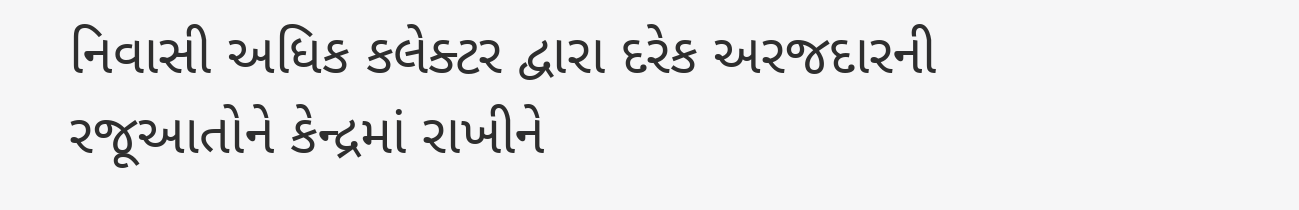નિવાસી અધિક કલેક્ટર દ્વારા દરેક અરજદારની રજૂઆતોને કેન્દ્રમાં રાખીને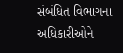સંબંધિત વિભાગના અધિકારીઓને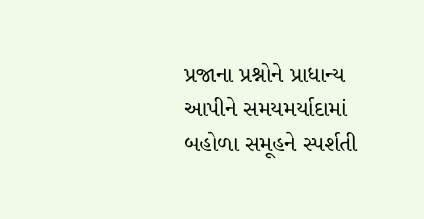પ્રજાના પ્રશ્નોને પ્રાધાન્ય આપીને સમયમર્યાદામાં બહોળા સમૂહને સ્પર્શતી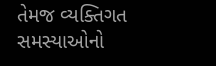તેમજ વ્યક્તિગત સમસ્યાઓનો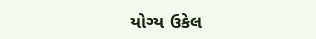યોગ્ય ઉકેલ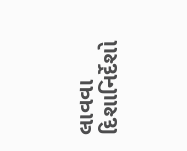લાવવા દિશાનિર્દેશો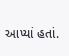આપ્યાં હતાં.